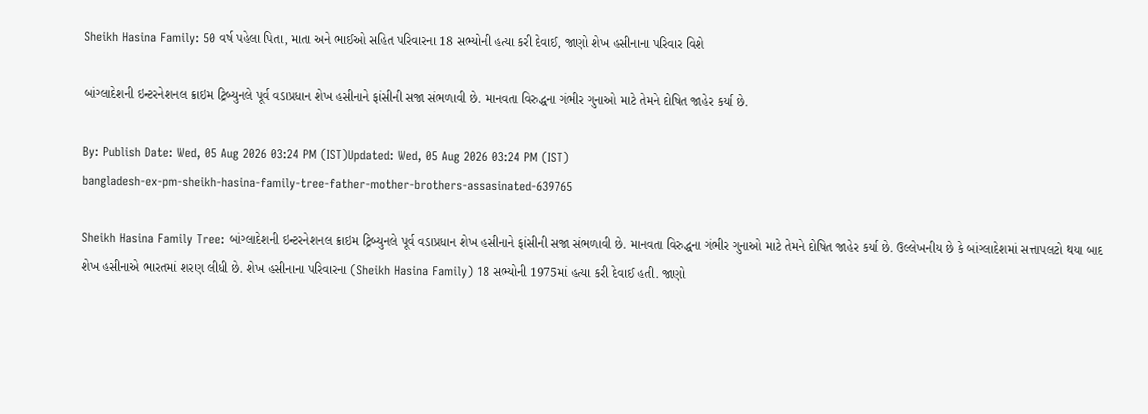Sheikh Hasina Family: 50 વર્ષ પહેલા પિતા, માતા અને ભાઈઓ સહિત પરિવારના 18 સભ્યોની હત્યા કરી દેવાઈ, જાણો શેખ હસીનાના પરિવાર વિશે

બાંગ્લાદેશની ઇન્ટરનેશનલ ક્રાઇમ ટ્રિબ્યુનલે પૂર્વ વડાપ્રધાન શેખ હસીનાને ફાંસીની સજા સંભળાવી છે. માનવતા વિરુદ્ધના ગંભીર ગુનાઓ માટે તેમને દોષિત જાહેર કર્યા છે.

By: Publish Date: Wed, 05 Aug 2026 03:24 PM (IST)Updated: Wed, 05 Aug 2026 03:24 PM (IST)
bangladesh-ex-pm-sheikh-hasina-family-tree-father-mother-brothers-assasinated-639765

Sheikh Hasina Family Tree: બાંગ્લાદેશની ઇન્ટરનેશનલ ક્રાઇમ ટ્રિબ્યુનલે પૂર્વ વડાપ્રધાન શેખ હસીનાને ફાંસીની સજા સંભળાવી છે. માનવતા વિરુદ્ધના ગંભીર ગુનાઓ માટે તેમને દોષિત જાહેર કર્યા છે. ઉલ્લેખનીય છે કે બાંગ્લાદેશમાં સત્તાપલટો થયા બાદ શેખ હસીનાએ ભારતમાં શરણ લીધી છે. શેખ હસીનાના પરિવારના (Sheikh Hasina Family) 18 સભ્યોની 1975માં હત્યા કરી દેવાઈ હતી. જાણો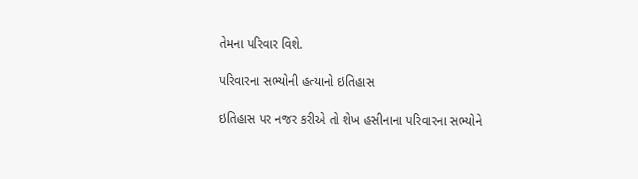તેમના પરિવાર વિશે.

પરિવારના સભ્યોની હત્યાનો ઇતિહાસ

ઇતિહાસ પર નજર કરીએ તો શેખ હસીનાના પરિવારના સભ્યોને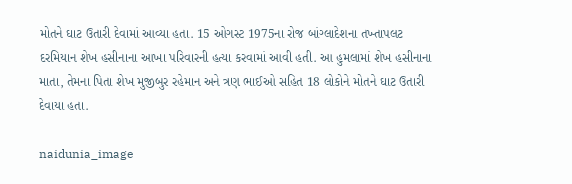મોતને ઘાટ ઉતારી દેવામાં આવ્યા હતા. 15 ઓગસ્ટ 1975ના રોજ બાંગ્લાદેશના તખ્તાપલટ દરમિયાન શેખ હસીનાના આખા પરિવારની હત્યા કરવામાં આવી હતી. આ હુમલામાં શેખ હસીનાના માતા, તેમના પિતા શેખ મુજીબુર રહેમાન અને ત્રણ ભાઈઓ સહિત 18 લોકોને મોતને ઘાટ ઉતારી દેવાયા હતા.

naidunia_image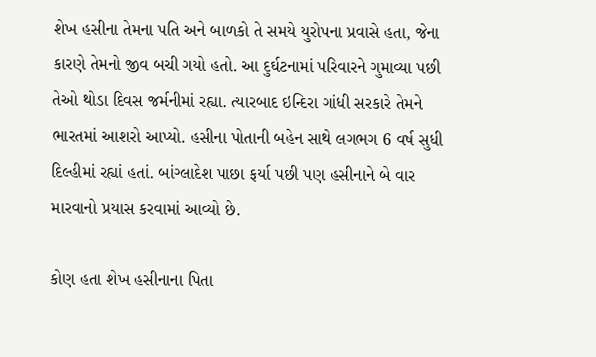શેખ હસીના તેમના પતિ અને બાળકો તે સમયે યુરોપના પ્રવાસે હતા, જેના કારણે તેમનો જીવ બચી ગયો હતો. આ દુર્ઘટનામાં પરિવારને ગુમાવ્યા પછી તેઓ થોડા દિવસ જર્મનીમાં રહ્યા. ત્યારબાદ ઇન્દિરા ગાંધી સરકારે તેમને ભારતમાં આશરો આપ્યો. હસીના પોતાની બહેન સાથે લગભગ 6 વર્ષ સુધી દિલ્હીમાં રહ્યાં હતાં. બાંગ્લાદેશ પાછા ફર્યા પછી પણ હસીનાને બે વાર મારવાનો પ્રયાસ કરવામાં આવ્યો છે.

કોણ હતા શેખ હસીનાના પિતા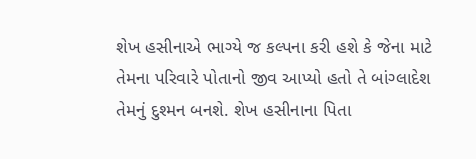શેખ હસીનાએ ભાગ્યે જ કલ્પના કરી હશે કે જેના માટે તેમના પરિવારે પોતાનો જીવ આપ્યો હતો તે બાંગ્લાદેશ તેમનું દુશ્મન બનશે. શેખ હસીનાના પિતા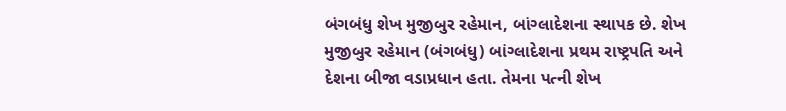બંગબંધુ શેખ મુજીબુર રહેમાન, બાંગ્લાદેશના સ્થાપક છે. શેખ મુજીબુર રહેમાન (બંગબંધુ) બાંગ્લાદેશના પ્રથમ રાષ્ટ્રપતિ અને દેશના બીજા વડાપ્રધાન હતા. તેમના પત્ની શેખ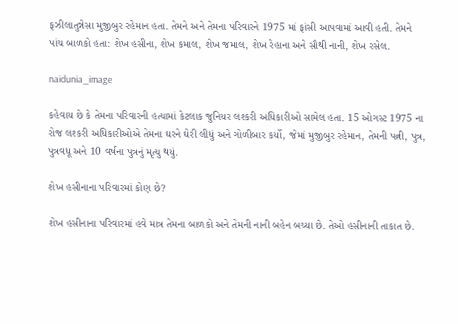ફઝીલાતુન્નેસા મુજીબુર રહેમાન હતા. તેમને અને તેમના પરિવારને 1975 માં ફાંસી આપવામાં આવી હતી. તેમને પાંચ બાળકો હતા: શેખ હસીના, શેખ કમાલ, શેખ જમાલ, શેખ રેહાના અને સૌથી નાની, શેખ રસેલ.

naidunia_image

કહેવાય છે કે તેમના પરિવારની હત્યામાં કેટલાક જુનિયર લશ્કરી અધિકારીઓ સામેલ હતા. 15 ઓગસ્ટ 1975 ના રોજ લશ્કરી અધિકારીઓએ તેમના ઘરને ઘેરી લીધું અને ગોળીબાર કર્યો, જેમાં મુજીબુર રહેમાન, તેમની પત્ની, પુત્ર, પુત્રવધૂ અને 10 વર્ષના પુત્રનું મૃત્યુ થયું.

શેખ હસીનાના પરિવારમાં કોણ છે?

શેખ હસીનાના પરિવારમાં હવે માત્ર તેમના બાળકો અને તેમની નાની બહેન બચ્યા છે. તેઓ હસીનાની તાકાત છે.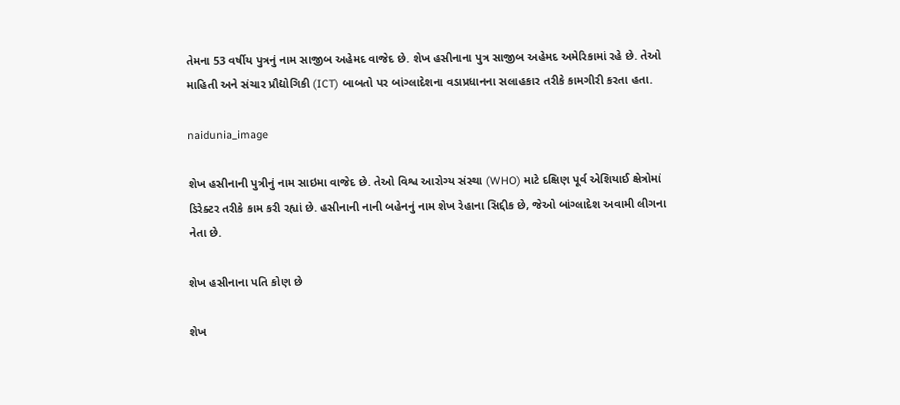તેમના 53 વર્ષીય પુત્રનું નામ સાજીબ અહેમદ વાજેદ છે. શેખ હસીનાના પુત્ર સાજીબ અહેમદ અમેરિકામાં રહે છે. તેઓ માહિતી અને સંચાર પ્રૌદ્યોગિકી (ICT) બાબતો પર બાંગ્લાદેશના વડાપ્રધાનના સલાહકાર તરીકે કામગીરી કરતા હતા.

naidunia_image

શેખ હસીનાની પુત્રીનું નામ સાઇમા વાજેદ છે. તેઓ વિશ્વ આરોગ્ય સંસ્થા (WHO) માટે દક્ષિણ પૂર્વ એશિયાઈ ક્ષેત્રોમાં ડિરેક્ટર તરીકે કામ કરી રહ્યાં છે. હસીનાની નાની બહેનનું નામ શેખ રેહાના સિદ્દીક છે, જેઓ બાંગ્લાદેશ અવામી લીગના નેતા છે.

શેખ હસીનાના પતિ કોણ છે

શેખ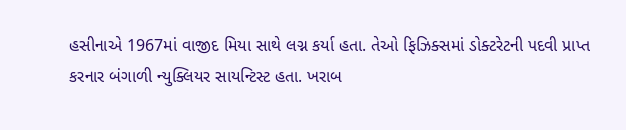હસીનાએ 1967માં વાજીદ મિયા સાથે લગ્ન કર્યા હતા. તેઓ ફિઝિક્સમાં ડોક્ટરેટની પદવી પ્રાપ્ત કરનાર બંગાળી ન્યુક્લિયર સાયન્ટિસ્ટ હતા. ખરાબ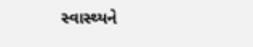સ્વાસ્થ્યને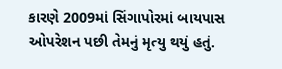કારણે 2009માં સિંગાપોરમાં બાયપાસ ઓપરેશન પછી તેમનું મૃત્યુ થયું હતું.